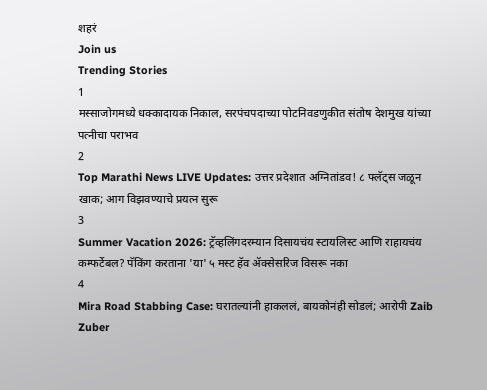शहरं
Join us
Trending Stories
1
मस्साजोगमध्ये धक्कादायक निकाल, सरपंचपदाच्या पोटनिवडणुकीत संतोष देशमुख यांच्या पत्नीचा पराभव
2
Top Marathi News LIVE Updates: उत्तर प्रदेशात अग्नितांडव! ८ फ्लॅट्स जळून खाक; आग विझवण्याचे प्रयत्न सुरू
3
Summer Vacation 2026: ट्रॅव्हलिंगदरम्यान दिसायचंय स्टायलिस्ट आणि राहायचंय कम्फर्टेबल? पॅकिंग करताना 'या' ५ मस्ट हॅव ॲक्सेसरिज विसरू नका
4
Mira Road Stabbing Case: घरातल्यांनी हाकललं, बायकोनंही सोडलं; आरोपी Zaib Zuber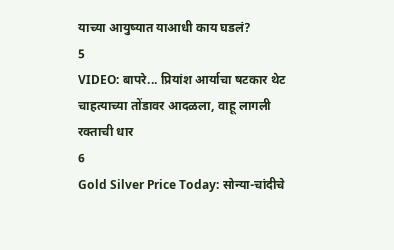याच्या आयुष्यात याआधी काय घडलं?
5
VIDEO: बापरे... प्रियांश आर्याचा षटकार थेट चाहत्याच्या तोंडावर आदळला, वाहू लागली रक्ताची धार
6
Gold Silver Price Today: सोन्या-चांदीचे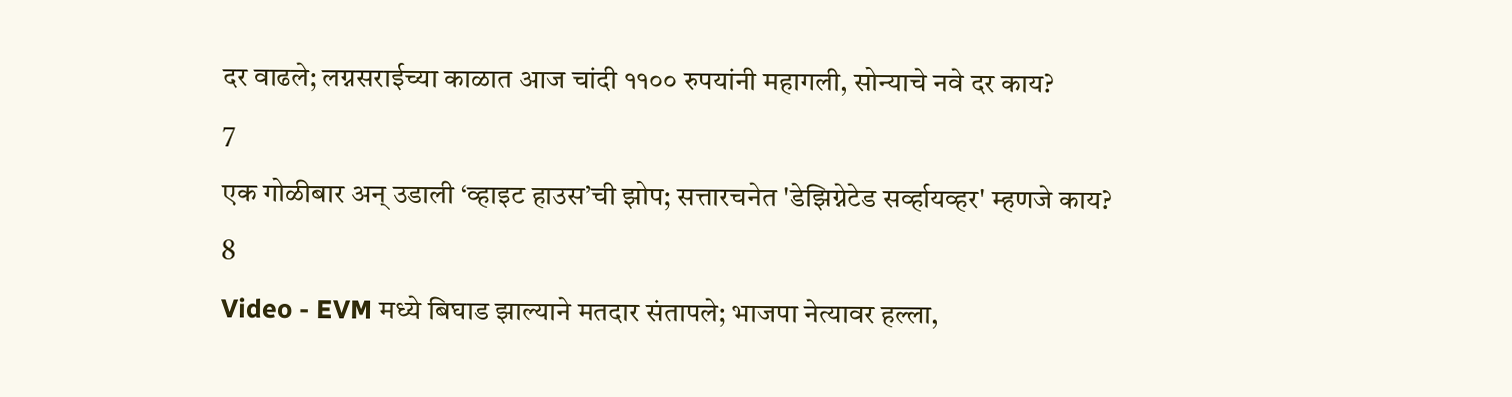दर वाढले; लग्नसराईच्या काळात आज चांदी ११०० रुपयांनी महागली, सोन्याचे नवे दर काय?
7
एक गोळीबार अन् उडाली ‘व्हाइट हाउस’ची झोप; सत्तारचनेत 'डेझिग्नेटेड सर्व्हायव्हर' म्हणजे काय?
8
Video - EVM मध्ये बिघाड झाल्याने मतदार संतापले; भाजपा नेत्यावर हल्ला,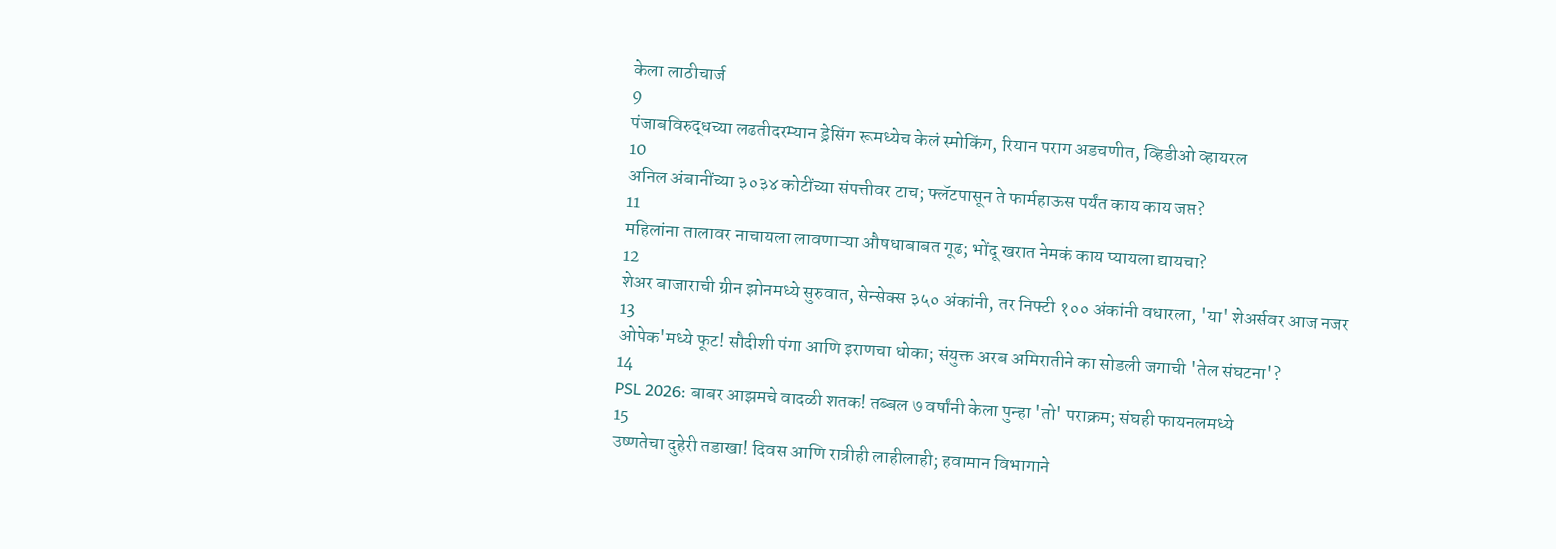केला लाठीचार्ज
9
पंजाबविरुद्धच्या लढतीदरम्यान ड्रेसिंग रूमध्येच केलं स्मोकिंग, रियान पराग अडचणीत, व्हिडीओ व्हायरल
10
अनिल अंबानींच्या ३०३४ कोटींच्या संपत्तीवर टाच; फ्लॅटपासून ते फार्महाऊस पर्यंत काय काय जप्त?
11
महिलांना तालावर नाचायला लावणाऱ्या औषधाबाबत गूढ; भोंदू खरात नेमकं काय प्यायला द्यायचा?
12
शेअर बाजाराची ग्रीन झोनमध्ये सुरुवात, सेन्सेक्स ३५० अंकांनी, तर निफ्टी १०० अंकांनी वधारला, 'या' शेअर्सवर आज नजर
13
ओपेक'मध्ये फूट! सौदीशी पंगा आणि इराणचा धोका; संयुक्त अरब अमिरातीने का सोडली जगाची 'तेल संघटना'?
14
PSL 2026: बाबर आझमचे वादळी शतक! तब्बल ७ वर्षांनी केला पुन्हा 'तो' पराक्रम; संघही फायनलमध्ये
15
उष्णतेचा दुहेरी तडाखा! दिवस आणि रात्रीही लाहीलाही; हवामान विभागाने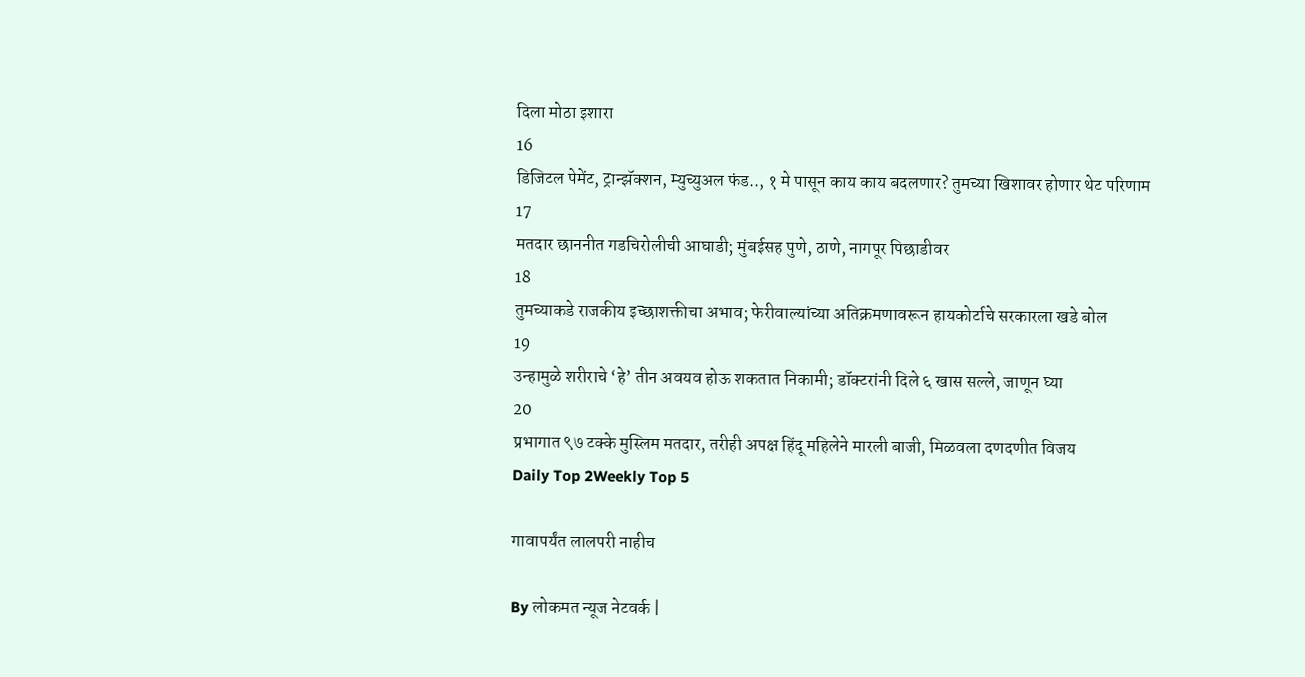दिला मोठा इशारा
16
डिजिटल पेमेंट, ट्रान्झॅक्शन, म्युच्युअल फंड.., १ मे पासून काय काय बदलणार? तुमच्या खिशावर होणार थेट परिणाम
17
मतदार छाननीत गडचिरोलीची आघाडी; मुंबईसह पुणे, ठाणे, नागपूर पिछाडीवर
18
तुमच्याकडे राजकीय इच्छाशक्तीचा अभाव; फेरीवाल्यांच्या अतिक्रमणावरून हायकोर्टाचे सरकारला खडे बोल
19
उन्हामुळे शरीराचे ‘हे’ तीन अवयव होऊ शकतात निकामी; डॉक्टरांनी दिले ६ खास सल्ले, जाणून घ्या
20
प्रभागात ९७ टक्के मुस्लिम मतदार, तरीही अपक्ष हिंदू महिलेने मारली बाजी, मिळवला दणदणीत विजय
Daily Top 2Weekly Top 5

गावापर्यंत लालपरी नाहीच

By लोकमत न्यूज नेटवर्क |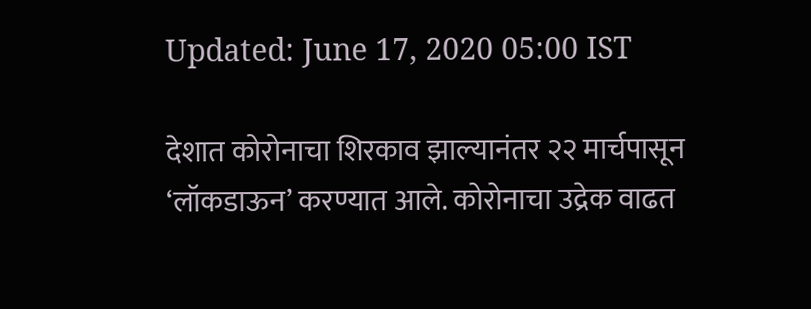Updated: June 17, 2020 05:00 IST

देशात कोरोनाचा शिरकाव झाल्यानंतर २२ मार्चपासून ‘लॉकडाऊन’ करण्यात आले. कोरोनाचा उद्रेक वाढत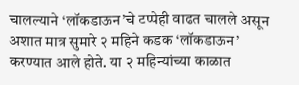चालल्याने ‘लॉकडाऊन’चे टप्पेही वाढत चालले असून अशात मात्र सुमारे २ महिने कडक ‘लॉकडाऊन’ करण्यात आले होते. या २ महिन्यांच्या काळात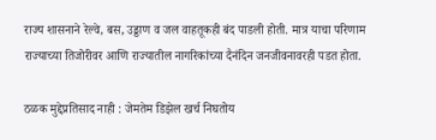राज्य शासनाने रेल्वे, बस, उड्डाण व जल वाहतूकही बंद पाडली होती. मात्र याचा परिणाम राज्याच्या तिजोरीवर आणि राज्यातील नागरिकांच्या दैनंदिन जनजीवनावरही पडत होता.

ठळक मुद्देप्रतिसाद नाही : जेमतेम डिझेल खर्च निघतोय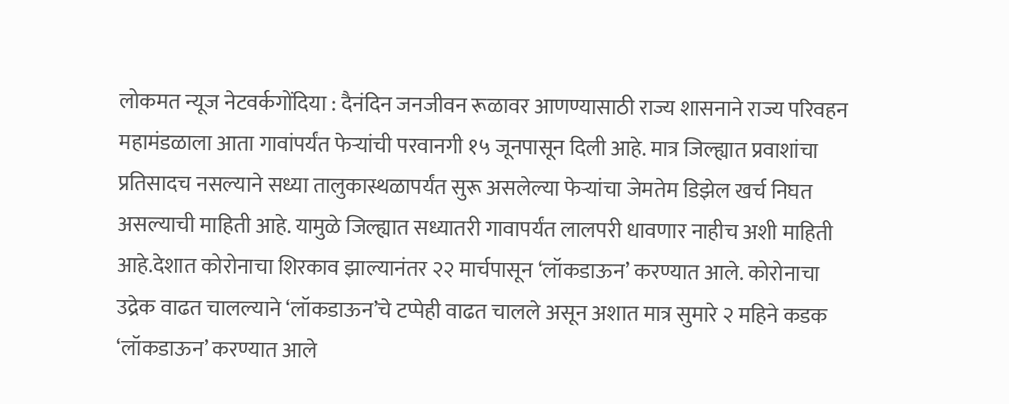लोकमत न्यूज नेटवर्कगोंदिया : दैनंदिन जनजीवन रूळावर आणण्यासाठी राज्य शासनाने राज्य परिवहन महामंडळाला आता गावांपर्यंत फेऱ्यांची परवानगी १५ जूनपासून दिली आहे. मात्र जिल्ह्यात प्रवाशांचा प्रतिसादच नसल्याने सध्या तालुकास्थळापर्यंत सुरू असलेल्या फेऱ्यांचा जेमतेम डिझेल खर्च निघत असल्याची माहिती आहे. यामुळे जिल्ह्यात सध्यातरी गावापर्यंत लालपरी धावणार नाहीच अशी माहिती आहे.देशात कोरोनाचा शिरकाव झाल्यानंतर २२ मार्चपासून ‘लॉकडाऊन’ करण्यात आले. कोरोनाचा उद्रेक वाढत चालल्याने ‘लॉकडाऊन’चे टप्पेही वाढत चालले असून अशात मात्र सुमारे २ महिने कडक ‘लॉकडाऊन’ करण्यात आले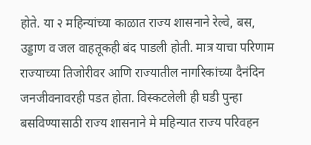होते. या २ महिन्यांच्या काळात राज्य शासनाने रेल्वे, बस, उड्डाण व जल वाहतूकही बंद पाडली होती. मात्र याचा परिणाम राज्याच्या तिजोरीवर आणि राज्यातील नागरिकांच्या दैनंदिन जनजीवनावरही पडत होता. विस्कटलेली ही घडी पुन्हा बसविण्यासाठी राज्य शासनाने मे महिन्यात राज्य परिवहन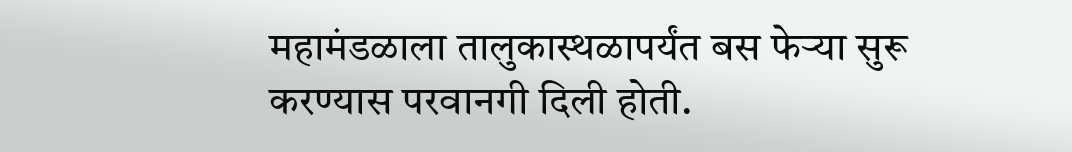महामंडळाला तालुकास्थळापर्यंत बस फेऱ्या सुरू करण्यास परवानगी दिली होती.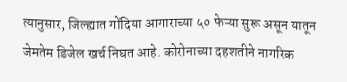त्यानुसार, जिल्ह्यात गोंदिया आगाराच्या ५० फेऱ्या सुरू असून यातून जेमतेम डिजेल खर्च निघत आहे. कोरोनाच्या दहशतीने नागरिक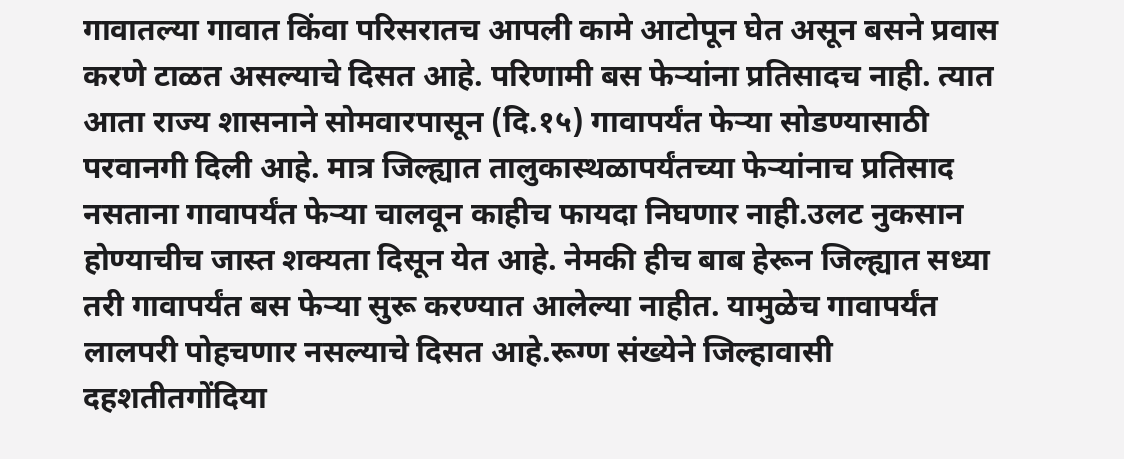गावातल्या गावात किंवा परिसरातच आपली कामे आटोपून घेत असून बसने प्रवास करणे टाळत असल्याचे दिसत आहे. परिणामी बस फेऱ्यांना प्रतिसादच नाही. त्यात आता राज्य शासनाने सोमवारपासून (दि.१५) गावापर्यंत फेऱ्या सोडण्यासाठी परवानगी दिली आहे. मात्र जिल्ह्यात तालुकास्थळापर्यंतच्या फेऱ्यांनाच प्रतिसाद नसताना गावापर्यंत फेऱ्या चालवून काहीच फायदा निघणार नाही.उलट नुकसान होण्याचीच जास्त शक्यता दिसून येत आहे. नेमकी हीच बाब हेरून जिल्ह्यात सध्या तरी गावापर्यंत बस फेऱ्या सुरू करण्यात आलेल्या नाहीत. यामुळेच गावापर्यंत लालपरी पोहचणार नसल्याचे दिसत आहे.रूग्ण संख्येने जिल्हावासी दहशतीतगोंदिया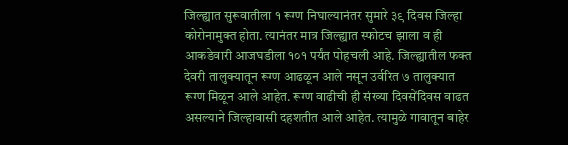जिल्ह्यात सुरूवातीला १ रूग्ण निघाल्यानंतर सुमारे ३९ दिवस जिल्हा कोरोनामुक्त होता. त्यानंतर मात्र जिल्ह्यात स्फोटच झाला व ही आकडेवारी आजघडीला १०१ पर्यंत पोहचली आहे. जिल्ह्यातील फक्त देवरी तालुक्यातून रूग्ण आढळून आले नसून उर्वरित ७ तालुक्यात रूग्ण मिळून आले आहेत. रूग्ण वाढीची ही संख्या दिवसेंदिवस वाढत असल्याने जिल्हावासी दहशतीत आले आहेत. त्यामुळे गावातून बाहेर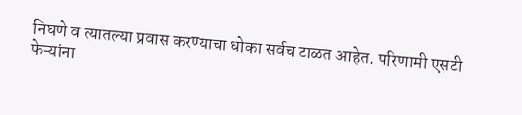निघणे व त्यातल्या प्रवास करण्याचा धोका सर्वच टाळत आहेत. परिणामी एसटी फेऱ्यांना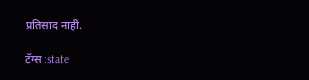प्रतिसाद नाही.

टॅग्स :state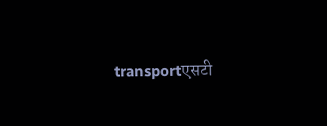transportएसटी